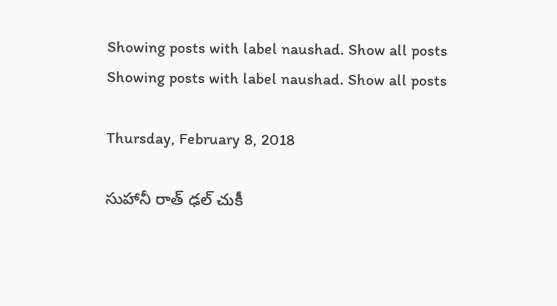Showing posts with label naushad. Show all posts
Showing posts with label naushad. Show all posts

Thursday, February 8, 2018

సుహానీ రాత్ ఢల్ చుకీ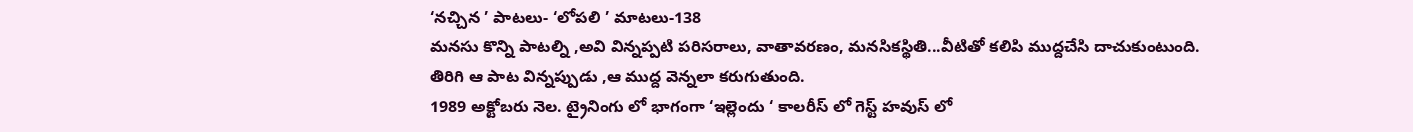‘నచ్చిన ’ పాటలు- ‘లోపలి ’ మాటలు-138
మనసు కొన్ని పాటల్ని ,అవి విన్నప్పటి పరిసరాలు, వాతావరణం, మనసికస్థితి...వీటితో కలిపి ముద్దచేసి దాచుకుంటుంది.
తిరిగి ఆ పాట విన్నప్పుడు ,ఆ ముద్ద వెన్నలా కరుగుతుంది.
1989 అక్టోబరు నెల. ట్రైనింగు లో భాగంగా ‘ఇల్లెందు ‘ కాలరీస్ లో గెస్ట్ హవుస్ లో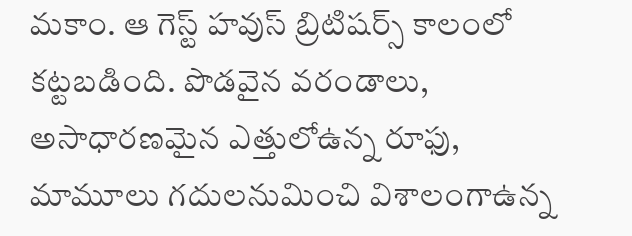మకాం. ఆ గెస్ట్ హవుస్ బ్రిటిషర్స్ కాలంలో కట్టబడింది. పొడవైన వరండాలు, అసాధారణమైన ఎత్తులోఉన్న రూఫు, మామూలు గదులనుమించి విశాలంగాఉన్న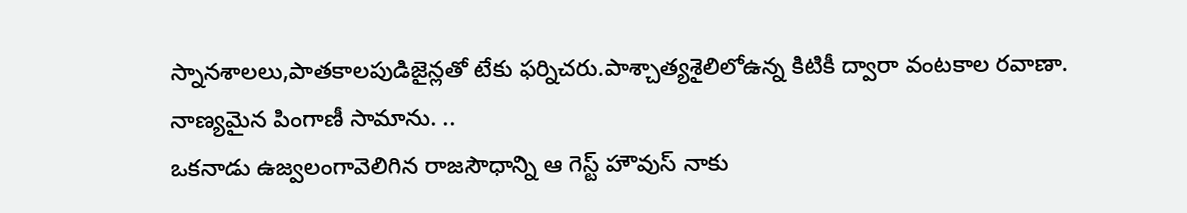స్నానశాలలు,పాతకాలపుడిజైన్లతో టేకు ఫర్నిచరు.పాశ్చాత్యశైలిలోఉన్న కిటికీ ద్వారా వంటకాల రవాణా. నాణ్యమైన పింగాణీ సామాను. ..
ఒకనాడు ఉజ్వలంగావెలిగిన రాజసౌధాన్ని ఆ గెస్ట్ హౌవుస్ నాకు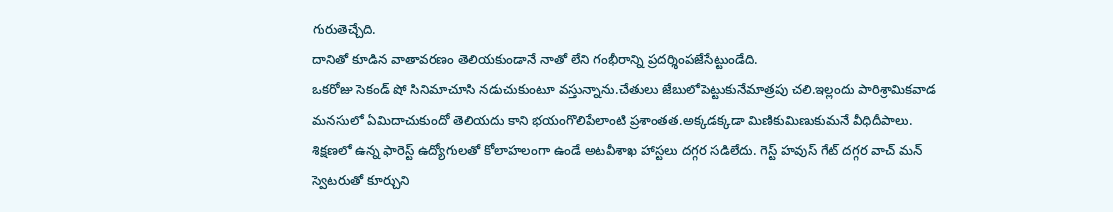గురుతెచ్చేది.
దానితో కూడిన వాతావరణం తెలియకుండానే నాతో లేని గంభీరాన్ని ప్రదర్శింపజేసేట్టుండేది.
ఒకరోజు సెకండ్ షో సినిమాచూసి నడుచుకుంటూ వస్తున్నాను.చేతులు జేబులోపెట్టుకునేమాత్రపు చలి.ఇల్లందు పారిశ్రామికవాడ మనసులో ఏమిదాచుకుందో తెలియదు కాని భయంగొలిపేలాంటి ప్రశాంతత.అక్కడక్కడా మిణికుమిణుకుమనే వీధిదీపాలు. శిక్షణలో ఉన్న ఫారెస్ట్ ఉద్యోగులతో కోలాహలంగా ఉండే అటవీశాఖ హాస్టలు దగ్గర సడిలేదు. గెస్ట్ హవుస్ గేట్ దగ్గర వాచ్ మన్ స్వెటరుతో కూర్చుని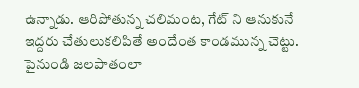ఉన్నాడు. ఆరిపోతున్న చలిమంట, గేట్ ని ఆనుకునే ఇద్దరు చేతులుకలిపితే అందేంత కాండమున్న చెట్టు. పైనుండి జలపాతంలా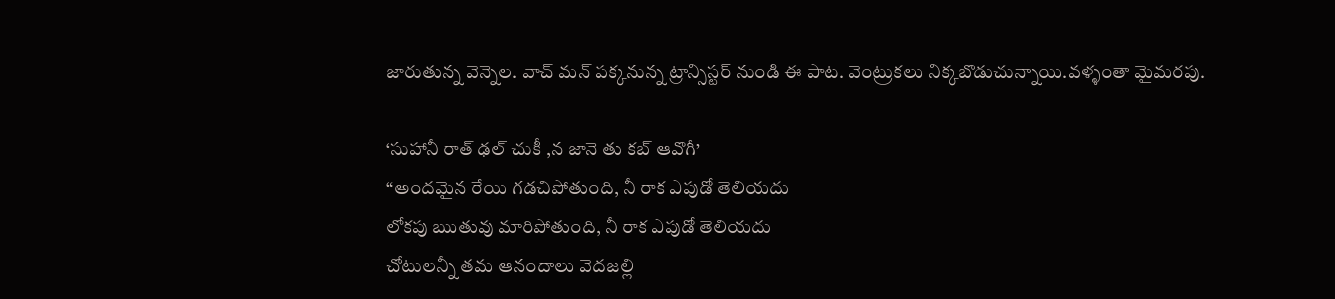జారుతున్న వెన్నెల. వాచ్ మన్ పక్కనున్న ట్రాన్సిస్టర్ నుండి ఈ పాట. వెంట్రుకలు నిక్కబొడుచున్నాయి.వళ్ళంతా మైమరపు.

‘సుహానీ రాత్ ఢల్ చుకీ ,న జానె తు కబ్ ఆవొగీ’
“అందమైన రేయి గడచిపోతుంది, నీ రాక ఎపుడో తెలియదు
లోకపు ఋతువు మారిపోతుంది, నీ రాక ఎపుడో తెలియదు
చోటులన్నీ తమ ఆనందాలు వెదజల్లి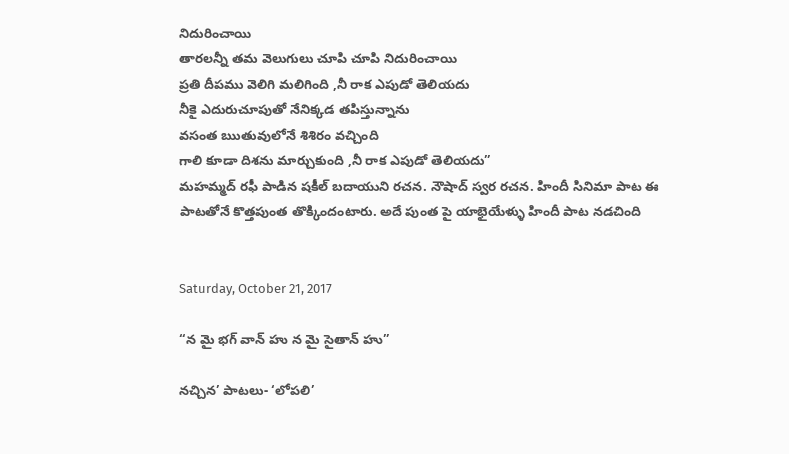నిదురించాయి
తారలన్నీ తమ వెలుగులు చూపి చూపి నిదురించాయి
ప్రతి దీపము వెలిగి మలిగింది ,నీ రాక ఎపుడో తెలియదు
నీకై ఎదురుచూపుతో నేనిక్కడ తపిస్తున్నాను
వసంత ఋతువులోనే శిశిరం వచ్చింది
గాలి కూడా దిశను మార్చుకుంది ,నీ రాక ఎపుడో తెలియదు”
మహమ్మద్ రఫీ పాడిన షకీల్ బదాయుని రచన. నౌషాద్ స్వర రచన. హిందీ సినిమా పాట ఈ పాటతోనే కొత్తపుంత తొక్కిందంటారు. అదే పుంత పై యాభైయేళ్ళు హిందీ పాట నడచింది


Saturday, October 21, 2017

“న మై భగ్ వాన్ హు న మై సైతాన్ హు”

నచ్చిన’ పాటలు- ‘లోపలి’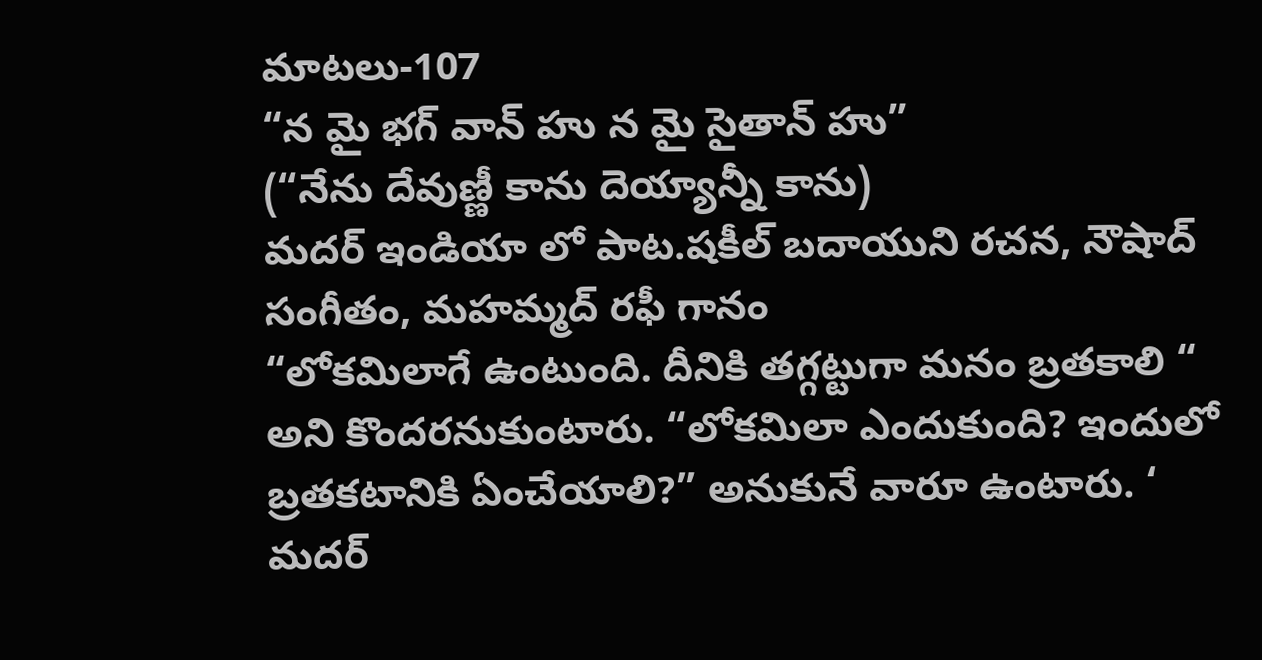మాటలు-107
“న మై భగ్ వాన్ హు న మై సైతాన్ హు”
(“నేను దేవుణ్ణీ కాను దెయ్యాన్నీ కాను)
మదర్ ఇండియా లో పాట.షకీల్ బదాయుని రచన, నౌషాద్ సంగీతం, మహమ్మద్ రఫీ గానం
“లోకమిలాగే ఉంటుంది. దీనికి తగ్గట్టుగా మనం బ్రతకాలి “ అని కొందరనుకుంటారు. “లోకమిలా ఎందుకుంది? ఇందులో బ్రతకటానికి ఏంచేయాలి?” అనుకునే వారూ ఉంటారు. ‘ మదర్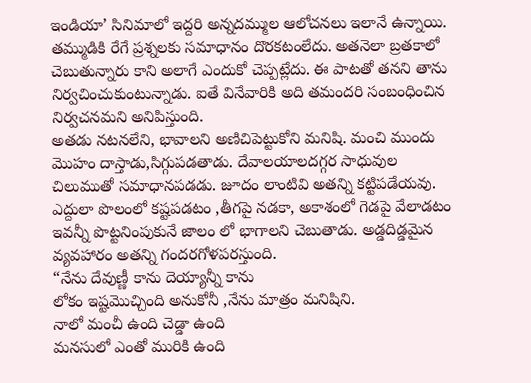ఇండియా’ సినిమాలో ఇద్దరి అన్నదమ్ముల ఆలోచనలు ఇలానే ఉన్నాయి.
తమ్ముడికి రేగే ప్రశ్నలకు సమాధానం దొరకటంలేదు. అతనెలా బ్రతకాలో చెబుతున్నారు కాని అలాగే ఎందుకో చెప్పట్లేదు. ఈ పాటతో తనని తాను నిర్వచించుకుంటున్నాడు. ఐతే వినేవారికి అది తమందరి సంబంధించిన నిర్వచనమని అనిపిస్తుంది.
అతడు నటనలేని, భావాలని అణిచిపెట్టుకోని మనిషి. మంచి ముందు మొహం దాస్తాడు,సిగ్గుపడతాడు. దేవాలయాలదగ్గర సాధువుల చిలుముతో సమాధానపడడు. జూదం లాంటివి అతన్ని కట్టిపడేయవు. ఎద్దులా పొలంలో కష్టపడటం ,తీగపై నడకా, అకాశంలో గెడపై వేలాడటం ఇవన్నీ పొట్టనింపుకునే జాలం లో భాగాలని చెబుతాడు. అడ్డదిడ్డమైన వ్యవహారం అతన్ని గందరగోళపరస్తుంది.
“నేను దేవుణ్ణీ కాను దెయ్యాన్నీ కాను
లోకం ఇష్టమొచ్చింది అనుకోనీ ,నేను మాత్రం మనిషిని.
నాలో మంచీ ఉంది చెడ్డా ఉంది
మనసులో ఎంతో మురికి ఉంది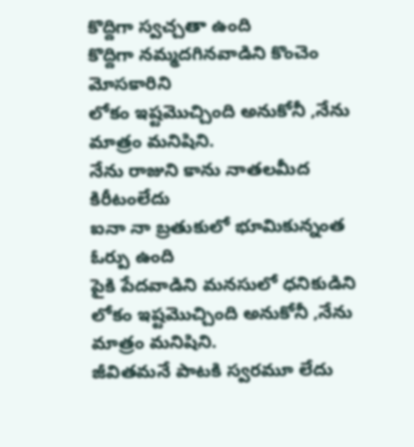కొద్దిగా స్వచ్చతా ఉంది
కొద్దిగా నమ్మదగినవాడిని కొంచెం మోసకారిని
లోకం ఇష్టమొచ్చింది అనుకోనీ ,నేను మాత్రం మనిషిని.
నేను రాజుని కాను నాతలమీద కిరీటంలేదు
ఐనా నా బ్రతుకులో భూమికున్నంత ఓర్పు ఉంది
పైకి పేదవాడిని మనసులో ధనికుడిని
లోకం ఇష్టమొచ్చింది అనుకోనీ ,నేను మాత్రం మనిషిని.
జీవితమనే పాటకి స్వరమూ లేదు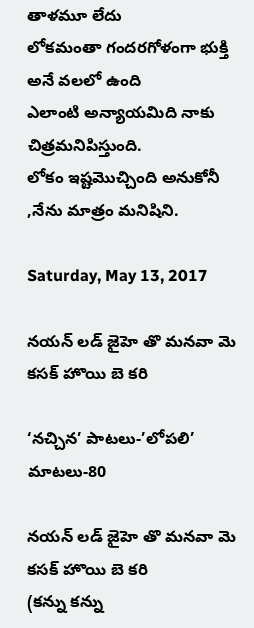తాళమూ లేదు
లోకమంతా గందరగోళంగా భుక్తి అనే వలలో ఉంది
ఎలాంటి అన్యాయమిది నాకు చిత్రమనిపిస్తుంది.
లోకం ఇష్టమొచ్చింది అనుకోనీ ,నేను మాత్రం మనిషిని.

Saturday, May 13, 2017

నయన్ లడ్ జైహె తొ మనవా మె కసక్ హొయి బె కరి

‘నచ్చిన’ పాటలు-’లోపలి’ మాటలు-80

నయన్ లడ్ జైహె తొ మనవా మె కసక్ హొయి బె కరి
(కన్ను కన్ను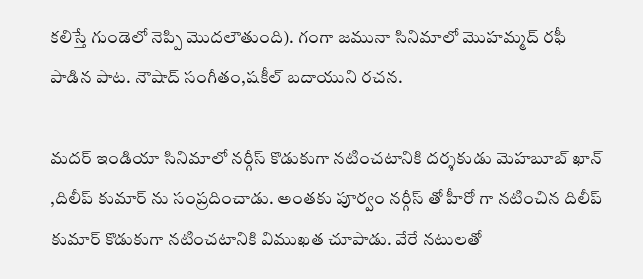కలిస్తే గుండెలో నెప్పి మొదలౌతుంది). గంగా జమునా సినిమాలో మొహమ్మద్ రఫీ పాడిన పాట. నౌషాద్ సంగీతం,షకీల్ బదాయుని రచన.

మదర్ ఇండియా సినిమాలో నర్గీస్ కొడుకుగా నటించటానికి దర్శకుడు మెహబూబ్ ఖాన్ ,దిలీప్ కుమార్ ను సంప్రదించాడు. అంతకు పూర్వం నర్గీస్ తో హీరో గా నటించిన దిలీప్ కుమార్ కొడుకుగా నటించటానికి విముఖత చూపాడు. వేరే నటులతో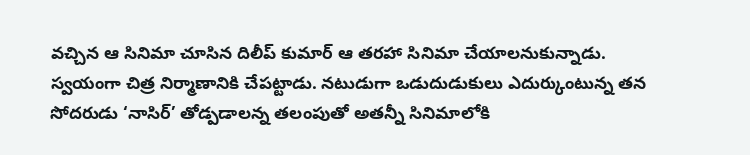వచ్చిన ఆ సినిమా చూసిన దిలీప్ కుమార్ ఆ తరహా సినిమా చేయాలనుకున్నాడు. స్వయంగా చిత్ర నిర్మాణానికి చేపట్టాడు. నటుడుగా ఒడుదుడుకులు ఎదుర్కుంటున్న తన సోదరుడు ‘నాసిర్’ తోడ్పడాలన్న తలంపుతో అతన్నీ సినిమాలోకి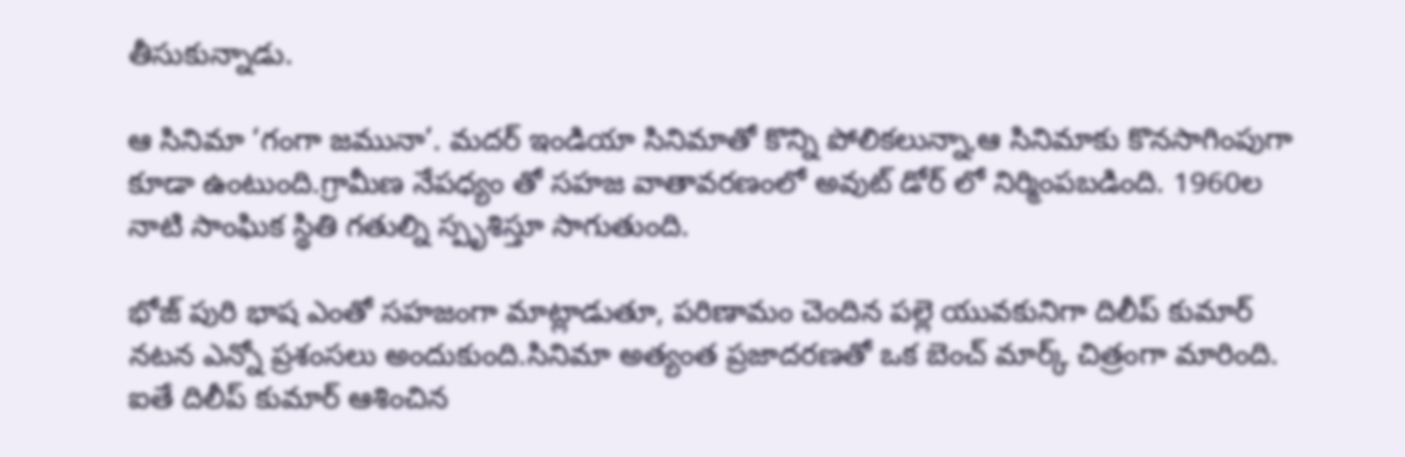తీసుకున్నాడు.

ఆ సినిమా ‘గంగా జమునా’. మదర్ ఇండియా సినిమాతో కొన్ని పోలికలున్నా,ఆ సినిమాకు కొనసాగింపుగా కూడా ఉంటుంది.గ్రామీణ నేపధ్యం తో సహజ వాతావరణంలో అవుట్ డోర్ లో నిర్మింపబడింది. 1960ల నాటి సాంఘిక స్థితి గతుల్ని స్పృశిస్తూ సాగుతుంది.

భోజ్ పురి భాష ఎంతో సహజంగా మాట్లాడుతూ, పరిణామం చెందిన పల్లె యువకునిగా దిలీప్ కుమార్ నటన ఎన్నో ప్రశంసలు అందుకుంది.సినిమా అత్యంత ప్రజాదరణతో ఒక బెంచ్ మార్క్ చిత్రంగా మారింది. ఐతే దిలీప్ కుమార్ ఆశించిన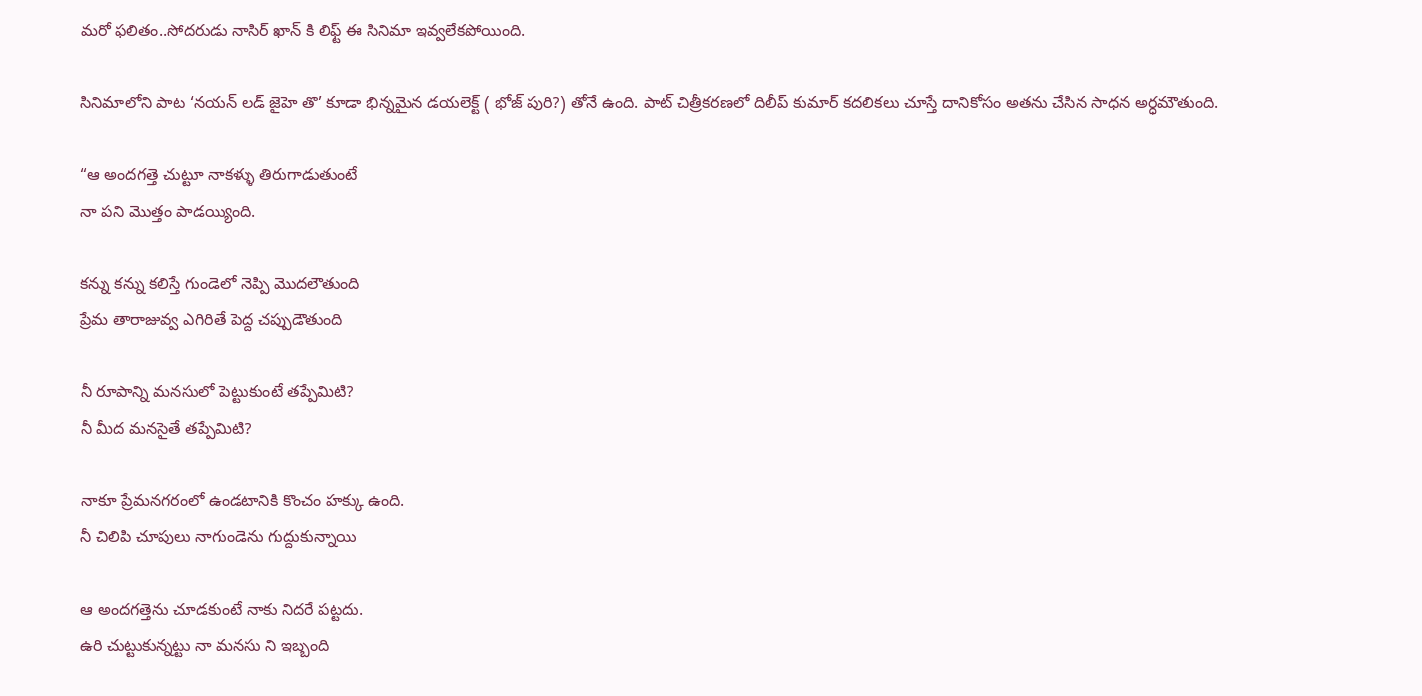మరో ఫలితం..సోదరుడు నాసిర్ ఖాన్ కి లిఫ్ట్ ఈ సినిమా ఇవ్వలేకపోయింది.

సినిమాలోని పాట ‘నయన్ లడ్ జైహె తొ’ కూడా భిన్నమైన డయలెక్ట్ ( భోజ్ పురి?) తోనే ఉంది. పాట్ చిత్రీకరణలో దిలీప్ కుమార్ కదలికలు చూస్తే దానికోసం అతను చేసిన సాధన అర్ధమౌతుంది.

“ఆ అందగత్తె చుట్టూ నాకళ్ళు తిరుగాడుతుంటే
నా పని మొత్తం పాడయ్యింది.

కన్ను కన్ను కలిస్తే గుండెలో నెప్పి మొదలౌతుంది
ప్రేమ తారాజువ్వ ఎగిరితే పెద్ద చప్పుడౌతుంది

నీ రూపాన్ని మనసులో పెట్టుకుంటే తప్పేమిటి?
నీ మీద మనసైతే తప్పేమిటి?

నాకూ ప్రేమనగరంలో ఉండటానికి కొంచం హక్కు ఉంది.
నీ చిలిపి చూపులు నాగుండెను గుద్దుకున్నాయి

ఆ అందగత్తెను చూడకుంటే నాకు నిదరే పట్టదు.
ఉరి చుట్టుకున్నట్టు నా మనసు ని ఇబ్బంది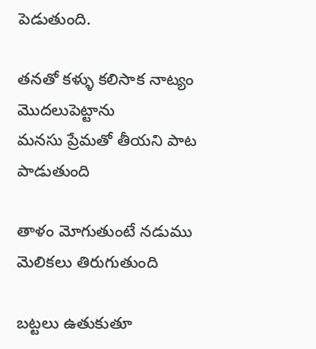పెడుతుంది.

తనతో కళ్ళు కలిసాక నాట్యం మొదలుపెట్టాను
మనసు ప్రేమతో తీయని పాట పాడుతుంది

తాళం మోగుతుంటే నడుము మెలికలు తిరుగుతుంది

బట్టలు ఉతుకుతూ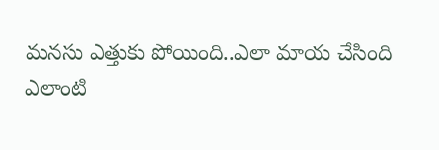మనసు ఎత్తుకు పోయింది..ఎలా మాయ చేసింది
ఎలాంటి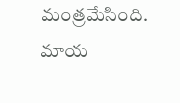మంత్రమేసింది. మాయ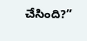చేసింది?”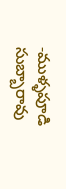-ముళ్ళపూడి సుబ్బారావు